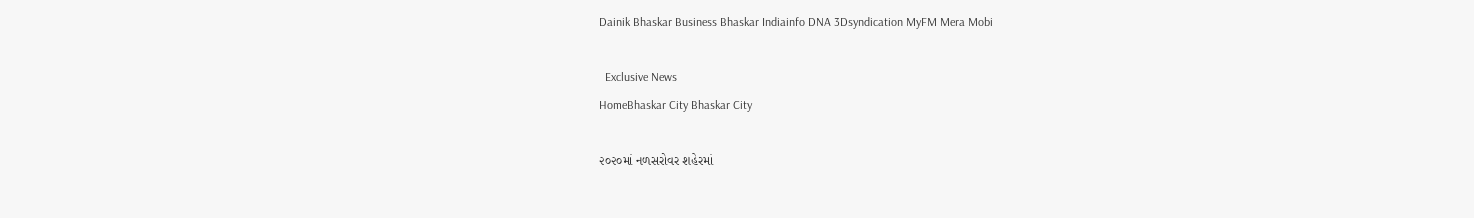Dainik Bhaskar Business Bhaskar Indiainfo DNA 3Dsyndication MyFM Mera Mobi

  Exclusive News
HomeBhaskar City Bhaskar City

૨૦૨૦માં નળસરોવર શહેરમાં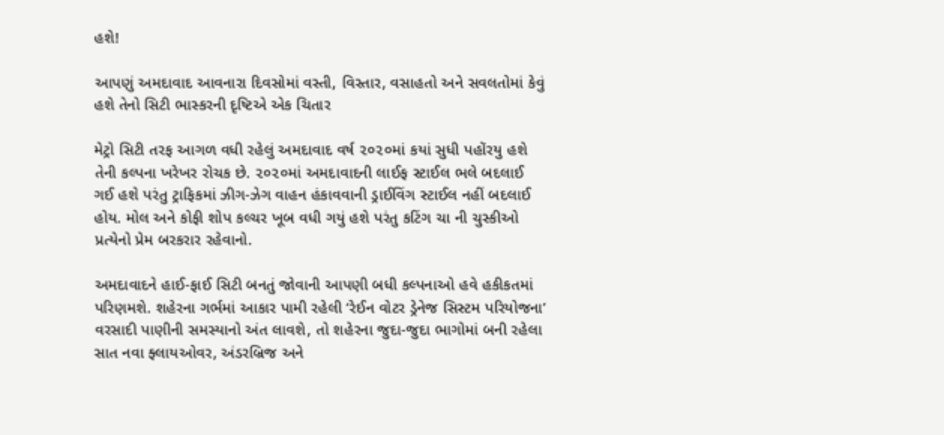હશે!

આપણું અમદાવાદ આવનારા દિવસોમાં વસ્તી, વિસ્તાર, વસાહતો અને સવલતોમાં કેવું હશે તેનો સિટી ભાસ્કરની દૃષ્ટિએ એક ચિતાર

મેટ્રો સિટી તરફ આગળ વધી રહેલું અમદાવાદ વર્ષ ૨૦૨૦માં કયાં સુધી પહોંરયુ હશે તેની કલ્પના ખરેખર રોચક છે. ૨૦૨૦માં અમદાવાદની લાઈફ સ્ટાઈલ ભલે બદલાઈ ગઈ હશે પરંતુ ટ્રાફિકમાં ઝીગ-ઝેગ વાહન હંકાવવાની ડ્રાઈવિંગ સ્ટાઈલ નહીં બદલાઈ હોય. મોલ અને કોફી શોપ કલ્ચર ખૂબ વધી ગયું હશે પરંતુ કટિંગ ચા ની ચુસ્કીઓ પ્રત્યેનો પ્રેમ બરકરાર રહેવાનો.

અમદાવાદને હાઈ-ફાઈ સિટી બનતું જોવાની આપણી બધી કલ્પનાઓ હવે હકીકતમાં પરિણમશે. શહેરના ગર્ભમાં આકાર પામી રહેલી ‘રેઈન વોટર ડ્રેનેજ સિસ્ટમ પરિયોજના’ વરસાદી પાણીની સમસ્યાનો અંત લાવશે, તો શહેરના જુદા-જુદા ભાગોમાં બની રહેલા સાત નવા ફ્લાયઓવર, અંડરબ્રિજ અને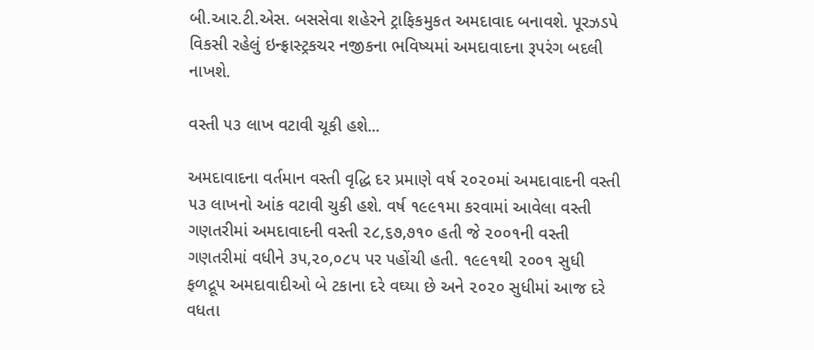બી.આર.ટી.એસ. બસસેવા શહેરને ટ્રાફિકમુકત અમદાવાદ બનાવશે. પૂરઝડપે વિકસી રહેલું ઇન્ફ્રાસ્ટ્રકચર નજીકના ભવિષ્યમાં અમદાવાદના રૂપરંગ બદલી નાખશે.

વસ્તી ૫૩ લાખ વટાવી ચૂકી હશે...

અમદાવાદના વર્તમાન વસ્તી વૃદ્ધિ દર પ્રમાણે વર્ષ ૨૦૨૦માં અમદાવાદની વસ્તી ૫૩ લાખનો આંક વટાવી ચુકી હશે. વર્ષ ૧૯૯૧મા કરવામાં આવેલા વસ્તી ગણતરીમાં અમદાવાદની વસ્તી ૨૮,૬૭,૭૧૦ હતી જે ૨૦૦૧ની વસ્તી ગણતરીમાં વધીને ૩૫,૨૦,૦૮૫ પર પહોંચી હતી. ૧૯૯૧થી ૨૦૦૧ સુધી ફળદ્રૂપ અમદાવાદીઓ બે ટકાના દરે વઘ્યા છે અને ૨૦૨૦ સુધીમાં આજ દરે વધતા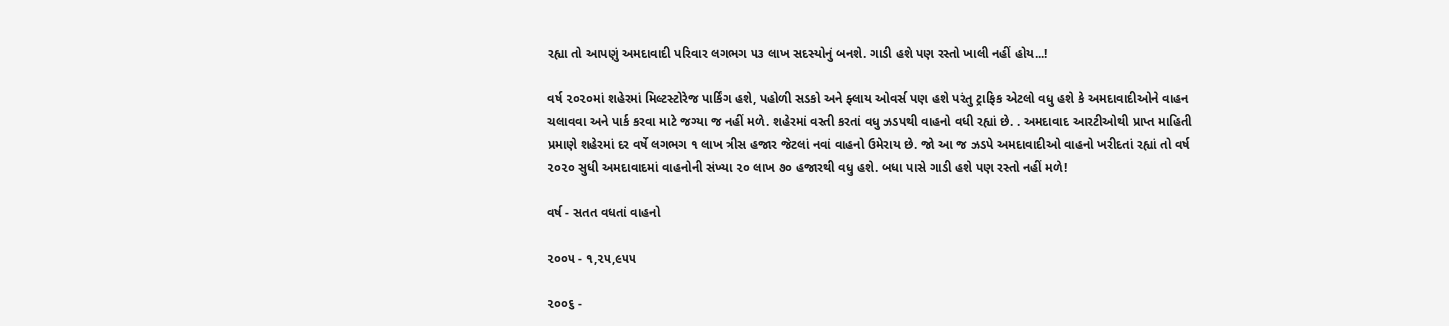રહ્યા તો આપણું અમદાવાદી પરિવાર લગભગ ૫૩ લાખ સદસ્યોનું બનશે. ગાડી હશે પણ રસ્તો ખાલી નહીં હોય...!

વર્ષ ૨૦૨૦માં શહેરમાં મિલ્ટસ્ટોરેજ પાર્કિંગ હશે, પહોળી સડકો અને ફ્લાય ઓવર્સ પણ હશે પરંતુ ટ્રાફિક એટલો વધુ હશે કે અમદાવાદીઓને વાહન ચલાવવા અને પાર્ક કરવા માટે જગ્યા જ નહીં મળે. શહેરમાં વસ્તી કરતાં વધુ ઝડપથી વાહનો વધી રહ્યાં છે. . અમદાવાદ આરટીઓથી પ્રાપ્ત માહિતી પ્રમાણે શહેરમાં દર વર્ષે લગભગ ૧ લાખ ત્રીસ હજાર જેટલાં નવાં વાહનો ઉમેરાય છે. જો આ જ ઝડપે અમદાવાદીઓ વાહનો ખરીદતાં રહ્યાં તો વર્ષ ૨૦૨૦ સુધી અમદાવાદમાં વાહનોની સંખ્યા ૨૦ લાખ ૭૦ હજારથી વધુ હશે. બધા પાસે ગાડી હશે પણ રસ્તો નહીં મળે!

વર્ષ - સતત વધતાં વાહનો

૨૦૦૫ - ૧,૨૫,૯૫૫

૨૦૦૬ -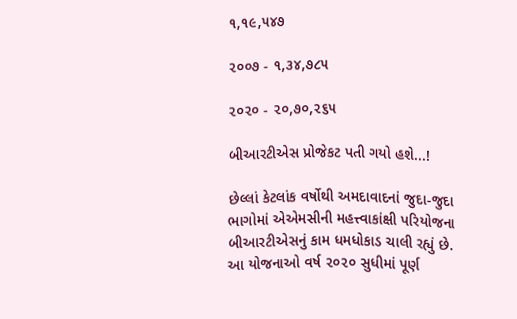૧,૧૯,૫૪૭

૨૦૦૭ - ૧,૩૪,૭૮૫

૨૦૨૦ - ૨૦,૭૦,૨૬૫

બીઆરટીએસ પ્રોજેકટ પતી ગયો હશે...!

છેલ્લાં કેટલાંક વર્ષોથી અમદાવાદનાં જુદા-જુદા ભાગોમાં એએમસીની મહત્ત્વાકાંક્ષી પરિયોજના બીઆરટીએસનું કામ ધમધોકાડ ચાલી રહ્યું છે. આ યોજનાઓ વર્ષ ૨૦૨૦ સુધીમાં પૂર્ણ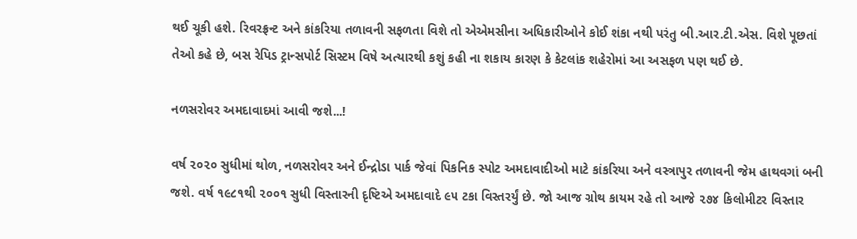થઈ ચૂકી હશે. રિવરફ્રન્ટ અને કાંકરિયા તળાવની સફળતા વિશે તો એએમસીના અધિકારીઓને કોઈ શંકા નથી પરંતુ બી.આર.ટી.એસ. વિશે પૂછતાં તેઓ કહે છે, બસ રેપિડ ટ્રાન્સપોર્ટ સિસ્ટમ વિષે અત્યારથી કશું કહી ના શકાય કારણ કે કેટલાંક શહેરોમાં આ અસફળ પણ થઈ છે.

નળસરોવર અમદાવાદમાં આવી જશે...!

વર્ષ ૨૦૨૦ સુધીમાં થોળ, નળસરોવર અને ઈન્દ્રોડા પાર્ક જેવાં પિકનિક સ્પોટ અમદાવાદીઓ માટે કાંકરિયા અને વસ્ત્રાપુર તળાવની જેમ હાથવગાં બની જશે. વર્ષ ૧૯૮૧થી ૨૦૦૧ સુધી વિસ્તારની દૃષ્ટિએ અમદાવાદે ૯૫ ટકા વિસ્તરર્યું છે. જો આજ ગ્રોથ કાયમ રહે તો આજે ૨૭૪ કિલોમીટર વિસ્તાર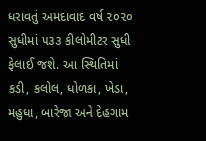ધરાવતું અમદાવાદ વર્ષ ૨૦૨૦ સુધીમાં ૫૩૩ કીલોમીટર સુધી ફેલાઈ જશે. આ સ્થિતિમાં કડી, કલોલ, ધોળકા, ખેડા, મહુધા, બારેજા અને દેહગામ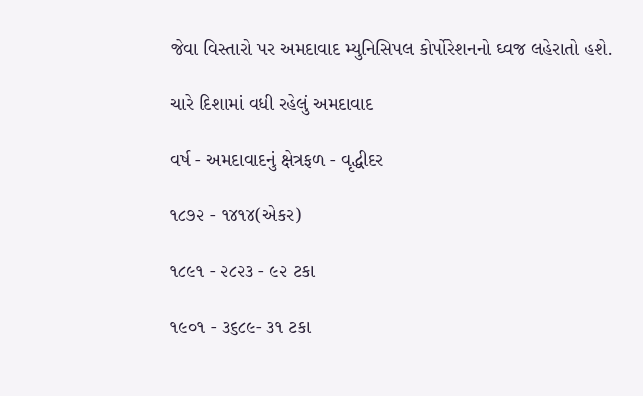જેવા વિસ્તારો પર અમદાવાદ મ્યુનિસિપલ કોર્પોરેશનનો ઘ્વજ લહેરાતો હશે.

ચારે દિશામાં વધી રહેલું અમદાવાદ

વર્ષ - અમદાવાદનું ક્ષેત્રફળ - વૃદ્ધીદર

૧૮૭૨ - ૧૪૧૪(એકર)

૧૮૯૧ - ૨૮૨૩ - ૯૨ ટકા

૧૯૦૧ - ૩૬૮૯- ૩૧ ટકા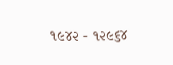૧૯૪૨ - ૧૨૯૬૪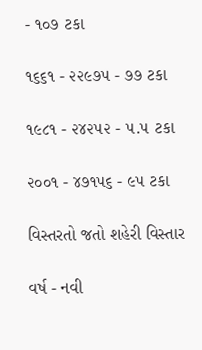- ૧૦૭ ટકા

૧૬૬૧ - ૨૨૯૭૫ - ૭૭ ટકા

૧૯૮૧ - ૨૪૨૫૨ - ૫.૫ ટકા

૨૦૦૧ - ૪૭૧૫૬ - ૯૫ ટકા

વિસ્તરતો જતો શહેરી વિસ્તાર

વર્ષ - નવી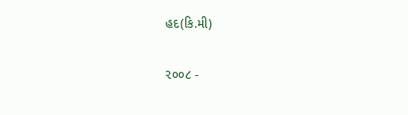હદ(કિ.મી)

૨૦૦૮ -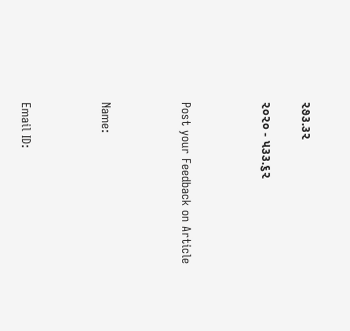૨૭૩.૩૨

૨૦૨૦ - ૫૩૩.૬૨



Post your Feedback on Article



Name:



Email ID: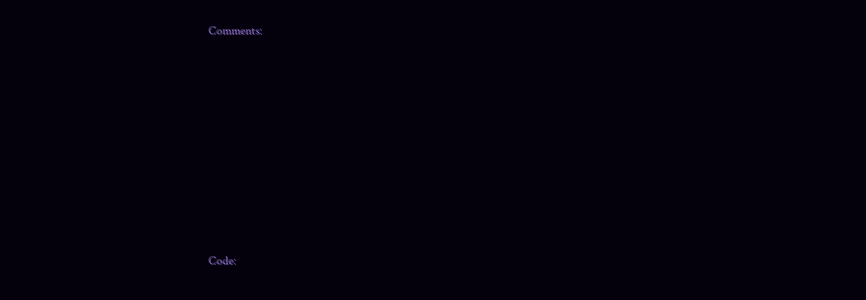Comments:















Code: